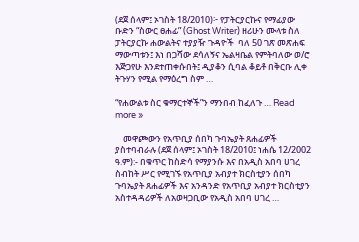(ደጀ ሰላም፤ ኦገስት 18/2010)፦ የፓትርያርኩና የማፊያው ቡድን “ስውር ፀሐፊ” (Ghost Writer) ዘሪሁን ሙላቱ ስለ ፓትርያርኩ ሐውልትና ተያያዥ ጉዳዮች  ባለ 50 ገጽ መጽሐፍ ማውጣቱን፤ እነ በጋሻው ደሳለኝና ኤልዛቤል የምትባለው ወ/ሮ እጅጋየሁ እንደተጠቀሱበት፤ ዲያቆን ሲባል ቆይቶ በቅርቡ ሊቀ ትጉሃን የሚል የማዕረግ ስም …

“የሐውልቱ ስር ቁማርተኞች”ን ማንበብ ከፈለጉ … Read more »

    መዋጮውን የአጥቢያ ሰበካ ጉባኤያት ጸሐፊዎች ያስተባብራሉ (ደጀ ሰላም፤ ኦገስት 18/2010፤ ነሐሴ 12/2002 ዓ.ም):- በቁጥር ከስድሳ የማያንሱ እና በአዲስ አበባ ሀገረ ስብከት ሥር የሚገኙ የአጥቢያ አብያተ ክርስቲያን ሰበካ ጉባኤያት ጸሐፊዎች እና አንዳንድ የአጥቢያ አብያተ ክርስቲያን አስተዳዳሪዎች ለአወዛጋቢው የአዲስ አበባ ሀገረ …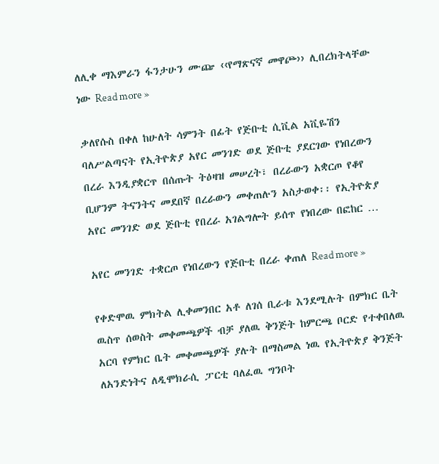ለሊቀ ማእምራን ፋንታሁን ሙጬ ‹‹የማጽናኛ መዋጮ›› ሊበረክትላቸው ነው Read more »

ቃለየሱስ በቀለ ከሁለት ሳምንት በፊት የጅቡቲ ሲቪል አቪዬሽን ባለሥልጣናት የኢትዮጵያ አየር መንገድ ወደ ጅቡቲ ያደርገው የነበረውን በረራ እንዲያቋርጥ በሰጡት ትዕዛዝ መሠረት፣ በረራውን አቋርጦ የቆየ ቢሆንም ትናንትና መደበኛ በረራውን መቀጠሉን አስታወቀ፡፡ የኢትዮጵያ አየር መንገድ ወደ ጅቡቲ የበረራ አገልግሎት ይሰጥ የነበረው በፎከር …

አየር መንገድ ተቋርጦ የነበረውን የጅቡቲ በረራ ቀጠለ Read more »

የቀድሞዉ ምክትል ሊቀመንበር አቶ ለገሰ ቢራቱ እንደሚሉት በምክር ቤት ዉስጥ ሰወስት መቀመጫዎች ብቻ ያለዉ ቅንጅት ከምርጫ ቦርድ የተቀበለዉ አርባ የምክር ቤት መቀመጫዎች ያሉት በማስመል ነዉ የኢትዮጵያ ቅንጅት ለአንድነትና ለዲሞክራሲ ፓርቲ ባለፈዉ ግንቦት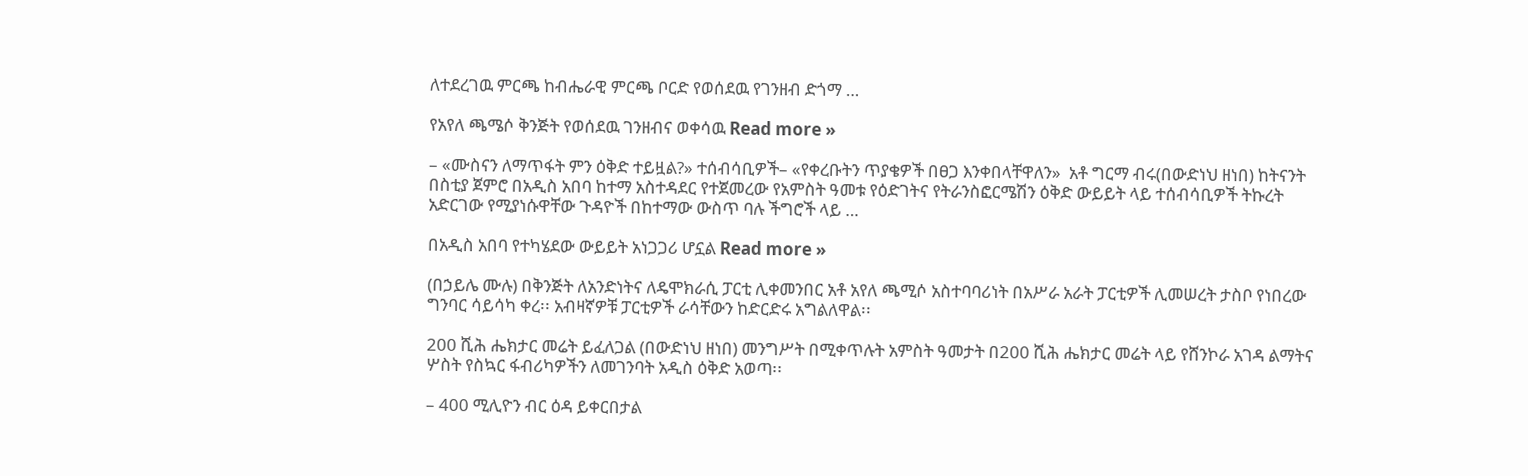ለተደረገዉ ምርጫ ከብሔራዊ ምርጫ ቦርድ የወሰደዉ የገንዘብ ድጎማ …

የአየለ ጫሜሶ ቅንጅት የወሰደዉ ገንዘብና ወቀሳዉ Read more »

– «ሙስናን ለማጥፋት ምን ዕቅድ ተይዟል?» ተሰብሳቢዎች– «የቀረቡትን ጥያቄዎች በፀጋ እንቀበላቸዋለን»  አቶ ግርማ ብሩ(በውድነህ ዘነበ) ከትናንት በስቲያ ጀምሮ በአዲስ አበባ ከተማ አስተዳደር የተጀመረው የአምስት ዓመቱ የዕድገትና የትራንስፎርሜሽን ዕቅድ ውይይት ላይ ተሰብሳቢዎች ትኩረት አድርገው የሚያነሱዋቸው ጉዳዮች በከተማው ውስጥ ባሉ ችግሮች ላይ …

በአዲስ አበባ የተካሄደው ውይይት አነጋጋሪ ሆኗል Read more »

(በኃይሌ ሙሉ) በቅንጅት ለአንድነትና ለዴሞክራሲ ፓርቲ ሊቀመንበር አቶ አየለ ጫሚሶ አስተባባሪነት በአሥራ አራት ፓርቲዎች ሊመሠረት ታስቦ የነበረው ግንባር ሳይሳካ ቀረ፡፡ አብዛኛዎቹ ፓርቲዎች ራሳቸውን ከድርድሩ አግልለዋል፡፡

200 ሺሕ ሔክታር መሬት ይፈለጋል (በውድነህ ዘነበ) መንግሥት በሚቀጥሉት አምስት ዓመታት በ200 ሺሕ ሔክታር መሬት ላይ የሸንኮራ አገዳ ልማትና ሦስት የስኳር ፋብሪካዎችን ለመገንባት አዲስ ዕቅድ አወጣ፡፡

– 400 ሚሊዮን ብር ዕዳ ይቀርበታል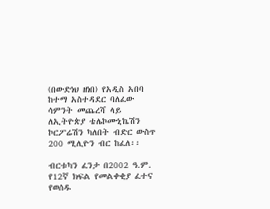(በውድነህ ዘነበ) የአዲስ አበባ ከተማ አስተዳደር ባለፈው ሳምንት መጨረሻ ላይ ለኢትዮጵያ ቴሌኮሙኒኬሽን ኮርፖሬሽን ካለበት ብድር ውስጥ 200 ሚሊዮን ብር ከፈለ፡፡

ብርቱካን ፈንታ በ2002 ዓ.ም. የ12ኛ ክፍል የመልቀቂያ ፈተና የወሰዱ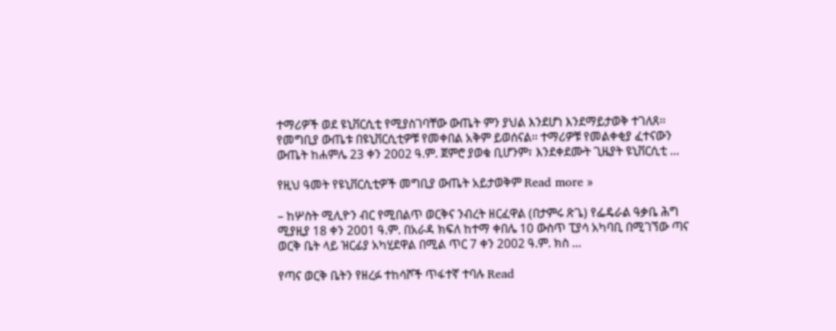ተማሪዎች ወደ ዩኒቨርሲቲ የሚያስገባቸው ውጤት ምን ያህል እንደሆነ እንደማይታወቅ ተገለጸ፡፡ የመግቢያ ውጤቱ በዩኒቨርሲቲዎቹ የመቀበል አቅም ይወሰናል፡፡ ተማሪዎቹ የመልቀቂያ ፈተናውን ውጤት ከሐምሌ 23 ቀን 2002 ዓ.ም. ጀምሮ ያወቁ ቢሆንም፣ እንደቀደሙት ጊዜያት ዩኒቨርሲቲ …

የዚህ ዓመት የዩኒቨርሲቲዎች መግቢያ ውጤት አይታወቅም Read more »

– ከሦስት ሚሊዮን ብር የሚበልጥ ወርቅና ንብረት ዘርፈዋል (በታምሩ ጽጌ) የፌዴራል ዓቃቤ ሕግ ሚያዚያ 18 ቀን 2001 ዓ.ም. በአራዳ ክፍለ ከተማ ቀበሌ 10 ውስጥ ፒያሳ አካባቢ በሚገኘው ጣና ወርቅ ቤት ላይ ዝርፊያ አካሂደዋል በሚል ጥር 7 ቀን 2002 ዓ.ም. ክስ …

የጣና ወርቅ ቤትን የዘረፉ ተከሳሾች ጥፋተኛ ተባሉ Read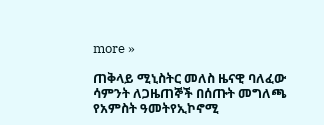more »

ጠቅላይ ሚኒስትር መለስ ዜናዊ ባለፈው ሳምንት ለጋዜጠኞች በሰጡት መግለጫ የአምስት ዓመትየኢኮኖሚ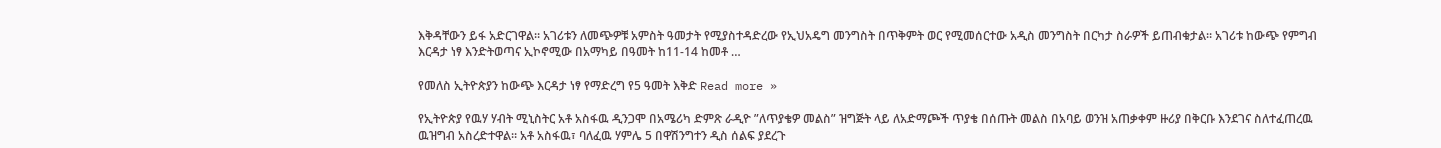እቅዳቸውን ይፋ አድርገዋል። አገሪቱን ለመጭዎቹ አምስት ዓመታት የሚያስተዳድረው የኢህአዴግ መንግስት በጥቅምት ወር የሚመሰርተው አዲስ መንግስት በርካታ ስራዎች ይጠብቁታል። አገሪቱ ከውጭ የምግብ እርዳታ ነፃ እንድትወጣና ኢኮኖሚው በአማካይ በዓመት ከ11-14 ከመቶ …

የመለስ ኢትዮጵያን ከውጭ እርዳታ ነፃ የማድረግ የ5 ዓመት እቅድ Read more »

የኢትዮጵያ የዉሃ ሃብት ሚኒስትር አቶ አስፋዉ ዲንጋሞ በአሜሪካ ድምጽ ራዲዮ ”ለጥያቄዎ መልስ” ዝግጅት ላይ ለአድማጮች ጥያቄ በሰጡት መልስ በአባይ ወንዝ አጠቃቀም ዙሪያ በቅርቡ እንደገና ስለተፈጠረዉ ዉዝግብ አስረድተዋል። አቶ አስፋዉ፣ ባለፈዉ ሃምሌ 5 በዋሽንግተን ዲስ ሰልፍ ያደረጉ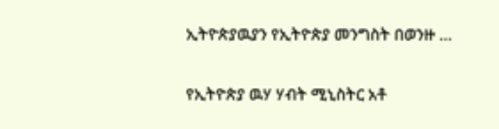ኢትዮጵያዉያን የኢትዮጵያ መንግስት በወንዙ …

የኢትዮጵያ ዉሃ ሃብት ሚኒስትር አቶ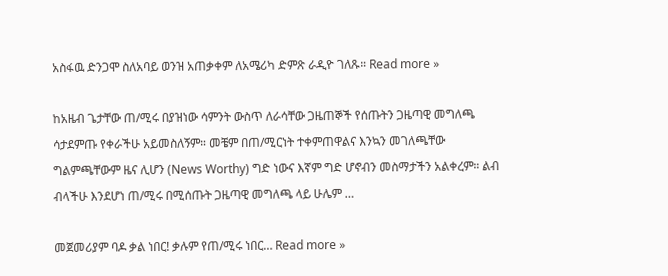አስፋዉ ድንጋሞ ስለአባይ ወንዝ አጠቃቀም ለአሜሪካ ድምጽ ራዲዮ ገለጹ። Read more »

ከአዜብ ጌታቸው ጠ/ሚሩ በያዝነው ሳምንት ውስጥ ለራሳቸው ጋዜጠኞች የሰጡትን ጋዜጣዊ መግለጫ ሳታደምጡ የቀራችሁ አይመስለኝም። መቼም በጠ/ሚርነት ተቀምጠዋልና እንኳን መገለጫቸው ግልምጫቸውም ዜና ሊሆን (News Worthy) ግድ ነውና እኛም ግድ ሆኖብን መስማታችን አልቀረም። ልብ ብላችሁ እንደሆነ ጠ/ሚሩ በሚሰጡት ጋዜጣዊ መግለጫ ላይ ሁሌም …

መጀመሪያም ባዶ ቃል ነበር! ቃሉም የጠ/ሚሩ ነበር… Read more »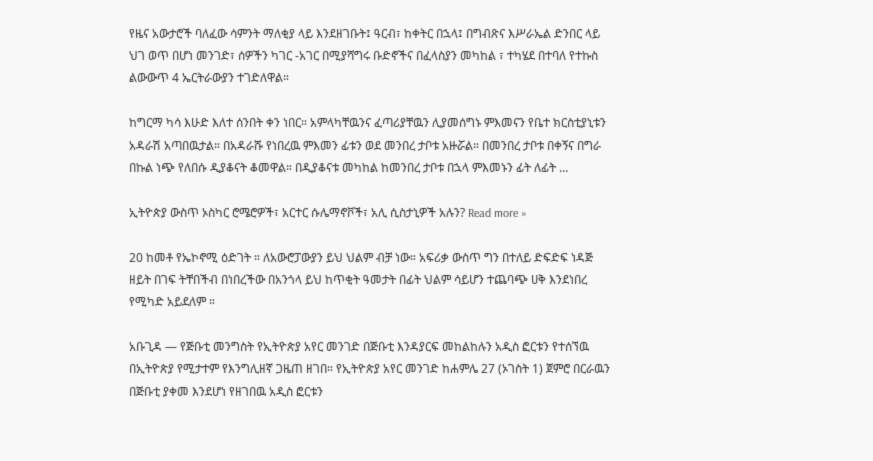የዜና አውታሮች ባለፈው ሳምንት ማለቂያ ላይ እንደዘገቡት፤ ዓርብ፣ ከቀትር በኋላ፤ በግብጽና እሥራኤል ድንበር ላይ ህገ ወጥ በሆነ መንገድ፣ ሰዎችን ካገር -አገር በሚያሻግሩ ቡድኖችና በፈላስያን መካከል ፣ ተካሄደ በተባለ የተኩስ ልውውጥ 4 ኤርትራውያን ተገድለዋል።

ከግርማ ካሳ እሁድ እለተ ሰንበት ቀን ነበር። አምላካቸዉንና ፈጣሪያቸዉን ሊያመሰግኑ ምእመናን የቤተ ክርስቲያኒቱን አዳራሽ አጣበዉታል። በአዳራሹ የነበረዉ ምእመን ፊቱን ወደ መንበረ ታቦቱ አዙሯል። በመንበረ ታቦቱ በቀኝና በግራ በኩል ነጭ የለበሱ ዲያቆናት ቆመዋል። በዲያቆናቱ መካከል ከመንበረ ታቦቱ በኋላ ምእመኑን ፊት ለፊት …

ኢትዮጵያ ውስጥ ኦስካር ሮሜሮዎች፣ አርተር ሱሌማኖቮች፣ አሊ ሲስታኒዎች አሉን? Read more »

20 ከመቶ የኤኮኖሚ ዕድገት ። ለአውሮፓውያን ይህ ህልም ብቻ ነው። አፍሪቃ ውስጥ ግን በተለይ ድፍድፍ ነዳጅ ዘይት በገፍ ትቸበችብ በነበረችው በአንጎላ ይህ ከጥቂት ዓመታት በፊት ህልም ሳይሆን ተጨባጭ ሀቅ እንደነበረ የሚካድ አይደለም ።

አቡጊዳ — የጅቡቲ መንግስት የኢትዮጵያ አየር መንገድ በጅቡቲ እንዳያርፍ መከልከሉን አዲስ ፎርቱን የተሰኘዉ በኢትዮጵያ የሚታተም የእንግሊዘኛ ጋዜጠ ዘገበ። የኢትዮጵያ አየር መንገድ ከሐምሌ 27 (ኦገስት 1) ጀምሮ በርራዉን በጅቡቲ ያቀመ እንደሆነ የዘገበዉ አዲስ ፎርቱን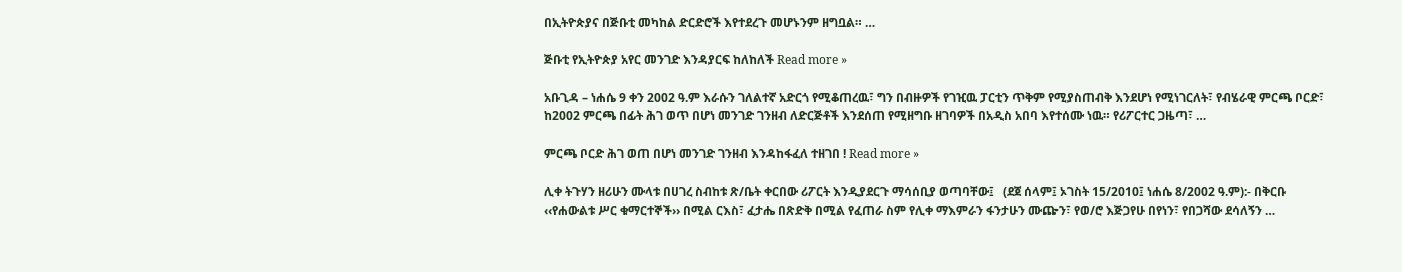በኢትዮጵያና በጅቡቲ መካከል ድርድሮች እየተደረጉ መሆኑንም ዘግቧል። …

ጅቡቲ የኢትዮጵያ አየር መንገድ እንዳያርፍ ከለከለች Read more »

አቡጊዳ – ነሐሴ 9 ቀን 2002 ዓ.ም እራሱን ገለልተኛ አድርጎ የሚቆጠረዉ፣ ግን በብዙዎች የገዢዉ ፓርቲን ጥቅም የሚያስጠብቅ እንደሆነ የሚነገርለት፣ የብሄራዊ ምርጫ ቦርድ፣ ከ2002 ምርጫ በፊት ሕገ ወጥ በሆነ መንገድ ገንዘብ ለድርጅቶች እንደሰጠ የሚዘግቡ ዘገባዎች በአዲስ አበባ እየተሰሙ ነዉ። የሪፖርተር ጋዜጣ፣ …

ምርጫ ቦርድ ሕገ ወጠ በሆነ መንገድ ገንዘብ እንዳከፋፈለ ተዘገበ ! Read more »

ሊቀ ትጉሃን ዘሪሁን ሙላቱ በሀገረ ስብከቱ ጽ/ቤት ቀርበው ሪፖርት እንዲያደርጉ ማሳሰቢያ ወጣባቸው፤   (ደጀ ሰላም፤ ኦገስት 15/2010፤ ነሐሴ 8/2002 ዓ.ም):- በቅርቡ ‹‹የሐውልቱ ሥር ቁማርተኞች›› በሚል ርእስ፣ ፈታሔ በጽድቅ በሚል የፈጠራ ስም የሊቀ ማእምራን ፋንታሁን ሙጬን፣ የወ/ሮ እጅጋየሁ በየነን፣ የበጋሻው ደሳለኝን …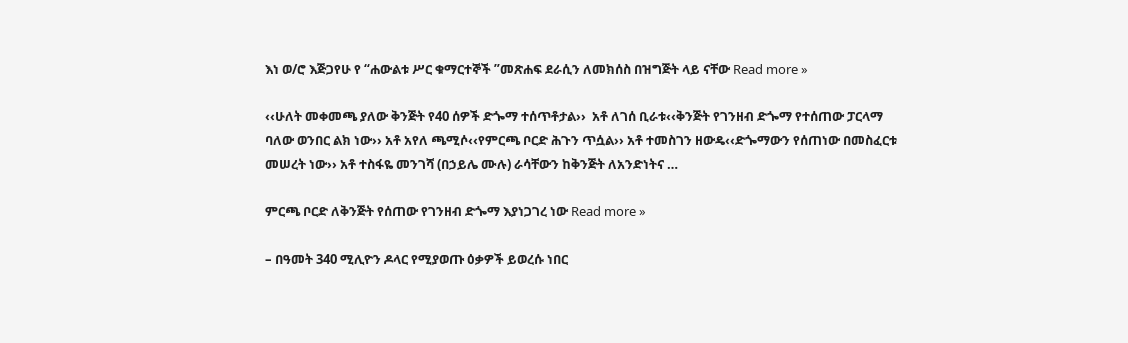እነ ወ/ሮ እጅጋየሁ የ “ሐውልቱ ሥር ቁማርተኞች ”መጽሐፍ ደራሲን ለመክሰስ በዝግጅት ላይ ናቸው Read more »

‹‹ሁለት መቀመጫ ያለው ቅንጅት የ40 ሰዎች ድጐማ ተሰጥቶታል››  አቶ ለገሰ ቢራቱ‹‹ቅንጅት የገንዘብ ድጐማ የተሰጠው ፓርላማ ባለው ወንበር ልክ ነው›› አቶ አየለ ጫሚሶ‹‹የምርጫ ቦርድ ሕጉን ጥሷል›› አቶ ተመስገን ዘውዴ‹‹ድጐማውን የሰጠነው በመስፈርቱ መሠረት ነው›› አቶ ተስፋዬ መንገሻ (በኃይሌ ሙሉ) ራሳቸውን ከቅንጅት ለአንድነትና …

ምርጫ ቦርድ ለቅንጅት የሰጠው የገንዘብ ድጐማ እያነጋገረ ነው Read more »

– በዓመት 340 ሚሊዮን ዶላር የሚያወጡ ዕቃዎች ይወረሱ ነበር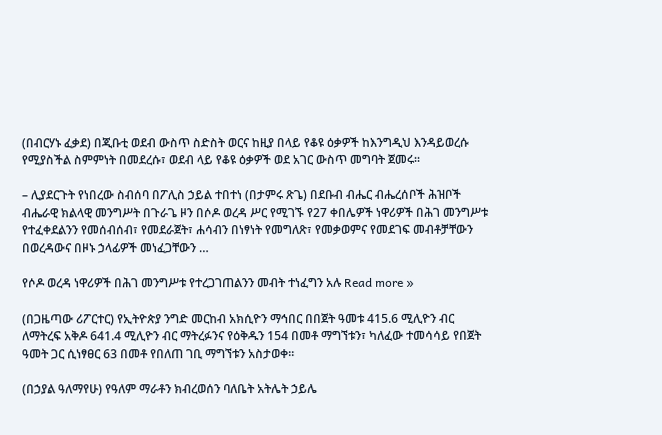(በብርሃኑ ፈቃደ) በጂቡቲ ወደብ ውስጥ ስድስት ወርና ከዚያ በላይ የቆዩ ዕቃዎች ከእንግዲህ እንዳይወረሱ የሚያስችል ስምምነት በመደረሱ፣ ወደብ ላይ የቆዩ ዕቃዎች ወደ አገር ውስጥ መግባት ጀመሩ፡፡

– ሊያደርጉት የነበረው ስብሰባ በፖሊስ ኃይል ተበተነ (በታምሩ ጽጌ) በደቡብ ብሔር ብሔረሰቦች ሕዝቦች ብሔራዊ ክልላዊ መንግሥት በጉራጌ ዞን በሶዶ ወረዳ ሥር የሚገኙ የ27 ቀበሌዎች ነዋሪዎች በሕገ መንግሥቱ የተፈቀደልንን የመሰብሰብ፣ የመደራጀት፣ ሐሳብን በነፃነት የመግለጽ፣ የመቃወምና የመደገፍ መብቶቻቸውን በወረዳውና በዞኑ ኃላፊዎች መነፈጋቸውን …

የሶዶ ወረዳ ነዋሪዎች በሕገ መንግሥቱ የተረጋገጠልንን መብት ተነፈግን አሉ Read more »

(በጋዜጣው ሪፖርተር) የኢትዮጵያ ንግድ መርከብ አክሲዮን ማኅበር በበጀት ዓመቱ 415.6 ሚሊዮን ብር ለማትረፍ አቅዶ 641.4 ሚሊዮን ብር ማትረፉንና የዕቅዱን 154 በመቶ ማግኘቱን፣ ካለፈው ተመሳሳይ የበጀት ዓመት ጋር ሲነፃፀር 63 በመቶ የበለጠ ገቢ ማግኘቱን አስታወቀ፡፡

(በኃያል ዓለማየሁ) የዓለም ማራቶን ክብረወሰን ባለቤት አትሌት ኃይሌ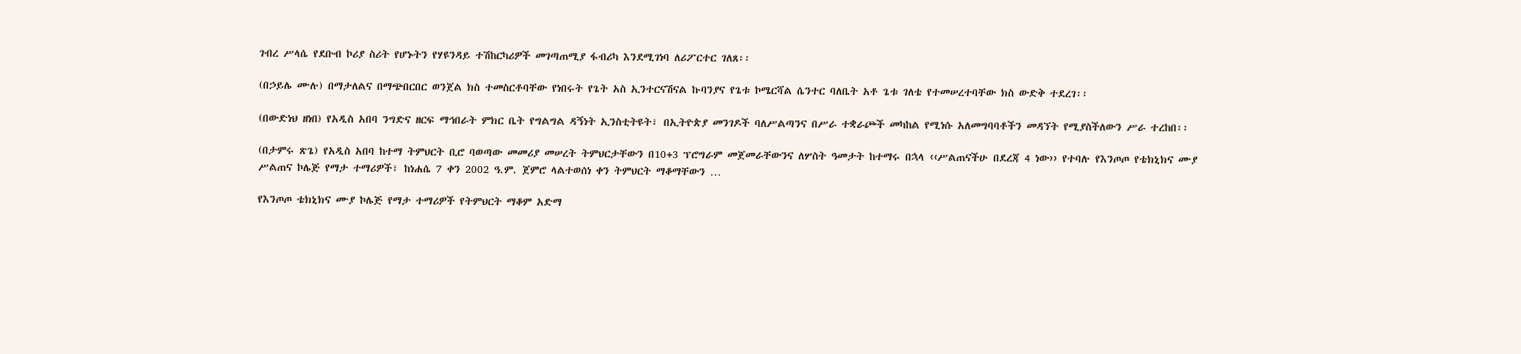ገብረ ሥላሴ የደቡብ ኮሪያ ስሪት የሆኑትን የሃዩንዳይ ተሽከርካሪዎች መገጣጠሚያ ፋብሪካ እንደሚገነባ ለሪፖርተር ገለጸ፡፡

(በኃይሌ ሙሉ) በማታለልና በማጭበርበር ወንጀል ክስ ተመስርቶባቸው የነበሩት የጌት አስ ኢንተርናሽናል ኩባንያና የጌቱ ኮሜርሻል ሴንተር ባለቤት አቶ ጌቱ ገለቴ የተመሠረተባቸው ክስ ውድቅ ተደረገ፡፡

(በውድነህ ዘነበ) የአዲስ አበባ ንግድና ዘርፍ ማኅበራት ምክር ቤት የግልግል ዳኝነት ኢንስቲትዩት፣ በኢትዮጵያ መንገዶች ባለሥልጣንና በሥራ ተቋራጮች መካከል የሚነሱ አለመግባባቶችን መዳኘት የሚያስችለውን ሥራ ተረከበ፡፡

(በታምሩ ጽጌ) የአዲስ አበባ ከተማ ትምህርት ቢሮ ባወጣው መመሪያ መሠረት ትምህርታቸውን በ10+3 ፕሮግራም መጀመራቸውንና ለሦስት ዓመታት ከተማሩ በኋላ ‹‹ሥልጠናችሁ በደረጃ 4 ነው›› የተባሉ የእንጦጦ የቴክኒክና ሙያ ሥልጠና ኮሌጅ የማታ ተማሪዎች፣ ከነሐሴ 7 ቀን 2002 ዓ.ም. ጀምሮ ላልተወሰነ ቀን ትምህርት ማቆማቸውን …

የእንጦጦ ቴክኒክና ሙያ ኮሌጅ የማታ ተማሪዎች የትምህርት ማቆም አድማ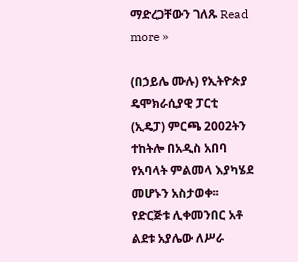ማድረጋቸውን ገለጹ Read more »

(በኃይሌ ሙሉ) የኢትዮጵያ ዴሞክራሲያዊ ፓርቲ (ኢዴፓ) ምርጫ 2002ትን ተከትሎ በአዲስ አበባ የአባላት ምልመላ እያካሄደ መሆኑን አስታወቀ፡፡ የድርጅቱ ሊቀመንበር አቶ ልደቱ አያሌው ለሥራ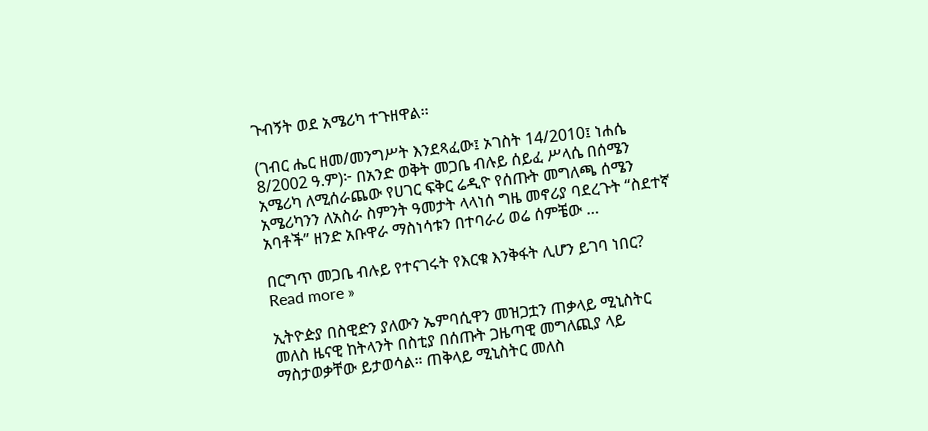ጉብኝት ወደ አሜሪካ ተጉዘዋል፡፡

(ገብር ሔር ዘመ/መንግሥት እንደጻፈው፤ ኦገስት 14/2010፤ ነሐሴ 8/2002 ዓ.ም)፦ በአንድ ወቅት መጋቤ ብሉይ ሰይፈ ሥላሴ በሰሜን አሜሪካ ለሚሰራጨው የሀገር ፍቅር ሬዲዮ የሰጡት መግለጫ ሰሜን አሜሪካንን ለአስራ ስምንት ዓመታት ላላነሰ ግዜ መኖሪያ ባደረጉት “ስደተኛ አባቶች” ዘንድ አቡዋራ ማስነሳቱን በተባራሪ ወሬ ሰምቼው …

በርግጥ መጋቤ ብሉይ የተናገሩት የእርቁ እንቅፋት ሊሆን ይገባ ነበር? Read more »

ኢትዮዽያ በስዊድን ያለውን ኤምባሲዋን መዝጋቷን ጠቃላይ ሚኒስትር መለስ ዜናዊ ከትላንት በስቲያ በሰጡት ጋዜጣዊ መግለጪያ ላይ ማስታወቃቸው ይታወሳል። ጠቅላይ ሚኒስትር መለስ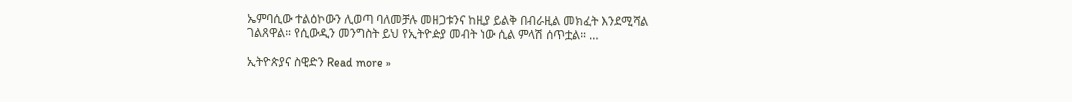ኤምባሲው ተልዕኮውን ሊወጣ ባለመቻሉ መዘጋቱንና ከዚያ ይልቅ በብራዚል መክፈት እንደሚሻል ገልጸዋል። የሲውዲን መንግስት ይህ የኢትዮዽያ መብት ነው ሲል ምላሽ ሰጥቷል። …

ኢትዮጵያና ስዊድን Read more »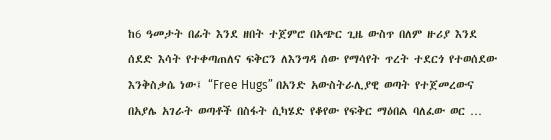ከ6 ዓመታት በፊት እንደ ዘበት ተጀምሮ በአጭር ጊዜ ውስጥ በለም ዙሪያ እንደ ሰደድ እሳት የተቀጣጠለና ፍቅርን ለእንግዳ ሰው የማሳየት ጥረት ተደርጎ የተወሰደው እንቅስቃሴ ነው፤ “Free Hugs” በአንድ አውስትራሊያዊ ወጣት የተጀመረውና በአያሌ አገራት ወጣቶች በስፋት ሲካሄድ የቆየው የፍቅር ማዕበል ባለፈው ወር …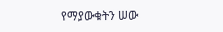የማያውቁትን ሠው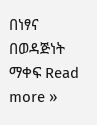በነፃና በወዳጅነት ማቀፍ Read more »